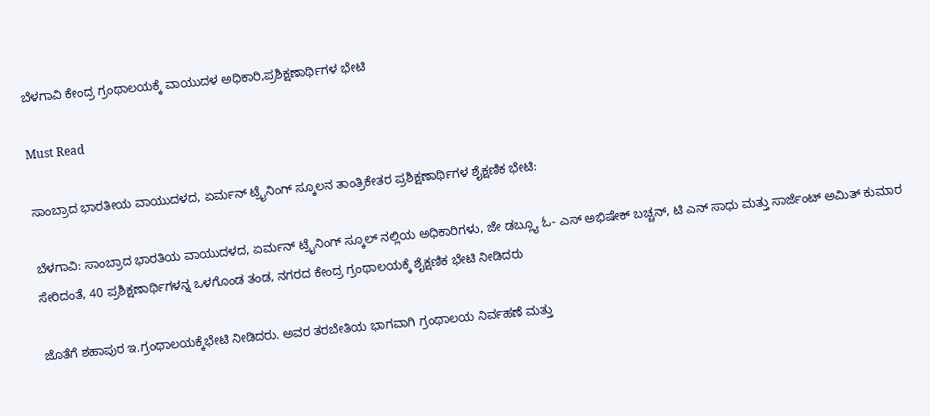ಬೆಳಗಾವಿ ಕೇಂದ್ರ ಗ್ರಂಥಾಲಯಕ್ಕೆ ವಾಯುದಳ ಅಧಿಕಾರಿ,ಪ್ರಶಿಕ್ಷಣಾರ್ಥಿಗಳ ಭೇಟಿ

Must Read

ಸಾಂಬ್ರಾದ ಭಾರತೀಯ ವಾಯುದಳದ, ಏರ್ಮನ್ ಟ್ರೈನಿಂಗ್ ಸ್ಕೂಲನ ತಾಂತ್ರಿಕೇತರ ಪ್ರಶಿಕ್ಷಣಾರ್ಥಿಗಳ ಶೈಕ್ಷಣಿಕ ಭೇಟಿ:

ಬೆಳಗಾವಿ: ಸಾಂಬ್ರಾದ ಭಾರತಿಯ ವಾಯುದಳದ, ಏರ್ಮನ್ ಟ್ರೈನಿಂಗ್ ಸ್ಕೂಲ್ ನಲ್ಲಿಯ ಅಧಿಕಾರಿಗಳು, ಜೇ ಡಬ್ಲ್ಯೂ ಓ- ಎಸ್ ಅಭಿಷೇಕ್ ಬಚ್ಚನ್, ಟಿ ಎನ್ ಸಾಧು ಮತ್ತು ಸಾರ್ಜೆಂಟ್ ಅಮಿತ್ ಕುಮಾರ ಸೇರಿದಂತೆ, 40 ಪ್ರಶಿಕ್ಷಣಾರ್ಥಿಗಳನ್ನ ಒಳಗೊಂಡ ತಂಡ, ನಗರದ ಕೇಂದ್ರ ಗ್ರಂಥಾಲಯಕ್ಕೆ ಶೈಕ್ಷಣಿಕ ಭೇಟಿ ನೀಡಿದರು

ಜೊತೆಗೆ ಶಹಾಪುರ ಇ.ಗ್ರಂಥಾಲಯಕ್ಕೆಭೇಟಿ ನೀಡಿದರು. ಅವರ ತರಬೇತಿಯ ಭಾಗವಾಗಿ ಗ್ರಂಥಾಲಯ ನಿರ್ವಹಣೆ ಮತ್ತು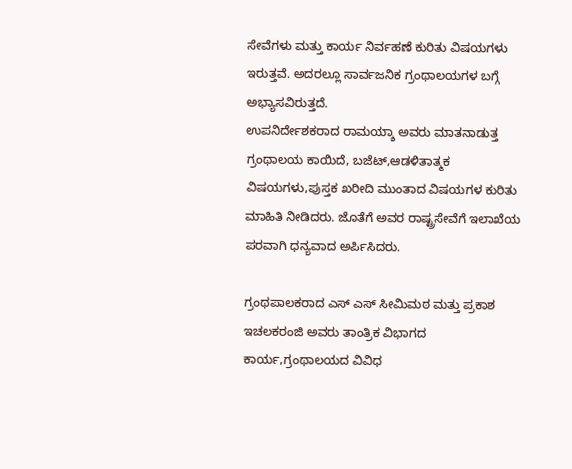ಸೇವೆಗಳು ಮತ್ತು ಕಾರ್ಯ ನಿರ್ವಹಣೆ ಕುರಿತು ವಿಷಯಗಳು ಇರುತ್ತವೆ. ಅದರಲ್ಲೂ ಸಾರ್ವಜನಿಕ ಗ್ರಂಥಾಲಯಗಳ ಬಗ್ಗೆ ಅಭ್ಯಾಸವಿರುತ್ತದೆ.
ಉಪನಿರ್ದೇಶಕರಾದ ರಾಮಯ್ಶಾ ಅವರು ಮಾತನಾಡುತ್ತ ಗ್ರಂಥಾಲಯ ಕಾಯಿದೆ, ಬಜೆಟ್,ಆಡಳಿತಾತ್ಮಕ ವಿಷಯಗಳು,ಪುಸ್ತಕ ಖರೀದಿ ಮುಂತಾದ ವಿಷಯಗಳ ಕುರಿತು ಮಾಹಿತಿ ನೀಡಿದರು. ಜೊತೆಗೆ ಅವರ ರಾಷ್ಟ್ರಸೇವೆಗೆ ಇಲಾಖೆಯ ಪರವಾಗಿ ಧನ್ಯವಾದ ಅರ್ಪಿಸಿದರು.

ಗ್ರಂಥಪಾಲಕರಾದ ಎಸ್ ಎಸ್ ಸೀಮಿಮಠ ಮತ್ತು ಪ್ರಕಾಶ ಇಚಲಕರಂಜಿ ಅವರು ತಾಂತ್ರಿಕ ವಿಭಾಗದ ಕಾರ್ಯ,ಗ್ರಂಥಾಲಯದ ವಿವಿಧ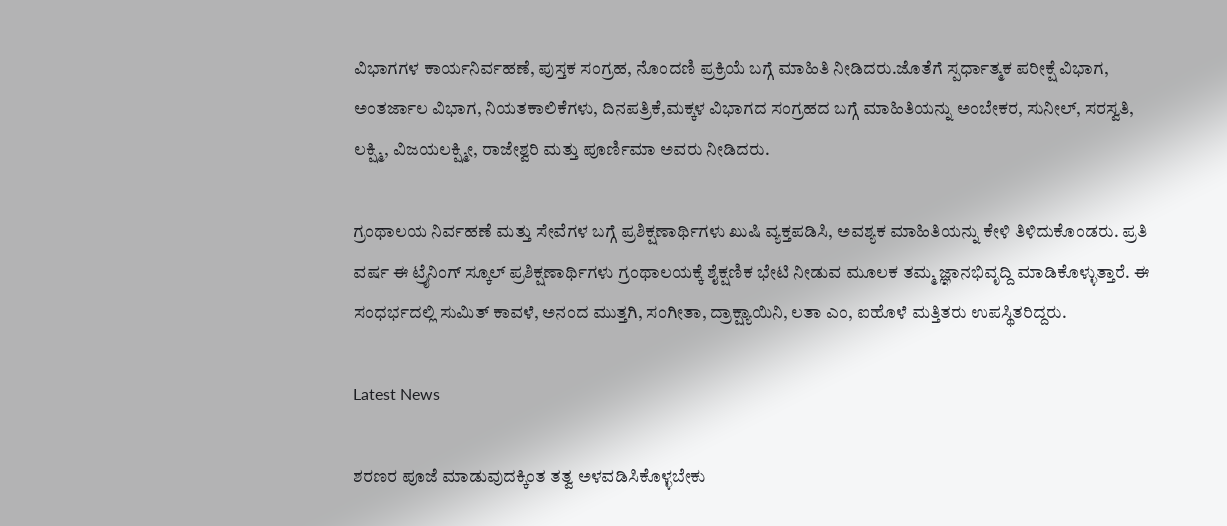ವಿಭಾಗಗಳ ಕಾರ್ಯನಿರ್ವಹಣೆ, ಪುಸ್ತಕ ಸಂಗ್ರಹ, ನೊಂದಣಿ ಪ್ರಕ್ರಿಯೆ ಬಗ್ಗೆ ಮಾಹಿತಿ ನೀಡಿದರು.ಜೊತೆಗೆ ಸ್ಪರ್ಧಾತ್ಮಕ ಪರೀಕ್ಷೆ ವಿಭಾಗ, ಅಂತರ್ಜಾಲ ವಿಭಾಗ, ನಿಯತಕಾಲಿಕೆಗಳು, ದಿನಪತ್ರಿಕೆ,ಮಕ್ಕಳ ವಿಭಾಗದ ಸಂಗ್ರಹದ ಬಗ್ಗೆ ಮಾಹಿತಿಯನ್ನು ಅಂಬೇಕರ, ಸುನೀಲ್, ಸರಸ್ವತಿ, ಲಕ್ಷ್ಮಿ, ವಿಜಯಲಕ್ಷ್ಮೀ, ರಾಜೇಶ್ವರಿ ಮತ್ತು ಪೂರ್ಣಿಮಾ ಅವರು ನೀಡಿದರು.

ಗ್ರಂಥಾಲಯ ನಿರ್ವಹಣೆ ಮತ್ತು ಸೇವೆಗಳ ಬಗ್ಗೆ ಪ್ರಶಿಕ್ಷಣಾರ್ಥಿಗಳು ಖುಷಿ ವ್ಯಕ್ತಪಡಿಸಿ, ಅವಶ್ಯಕ ಮಾಹಿತಿಯನ್ನು ಕೇಳಿ ತಿಳಿದುಕೊಂಡರು. ಪ್ರತಿ ವರ್ಷ ಈ ಟ್ರೈನಿಂಗ್ ಸ್ಕೂಲ್ ಪ್ರಶಿಕ್ಷಣಾರ್ಥಿಗಳು ಗ್ರಂಥಾಲಯಕ್ಕೆ ಶೈಕ್ಷಣಿಕ ಭೇಟಿ ನೀಡುವ ಮೂಲಕ ತಮ್ಮ ಜ್ಞಾನಭಿವೃದ್ದಿ ಮಾಡಿಕೊಳ್ಳುತ್ತಾರೆ. ಈ ಸಂಧರ್ಭದಲ್ಲಿ ಸುಮಿತ್ ಕಾವಳೆ, ಅನಂದ ಮುತ್ತಗಿ, ಸಂಗೀತಾ, ದ್ರಾಕ್ಷ್ಯಾಯಿನಿ, ಲತಾ ಎಂ, ಐಹೊಳೆ ಮತ್ತಿತರು ಉಪಸ್ಥಿತರಿದ್ದರು.

Latest News

ಶರಣರ ಪೂಜೆ ಮಾಡುವುದಕ್ಕಿಂತ ತತ್ವ ಅಳವಡಿಸಿಕೊಳ್ಳಬೇಕು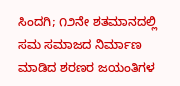ಸಿಂದಗಿ; ೧೨ನೇ ಶತಮಾನದಲ್ಲಿ ಸಮ ಸಮಾಜದ ನಿರ್ಮಾಣ ಮಾಡಿದ ಶರಣರ ಜಯಂತಿಗಳ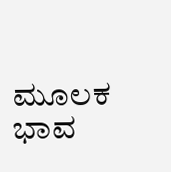ಮೂಲಕ ಭಾವ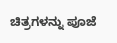ಚಿತ್ರಗಳನ್ನು ಪೂಜೆ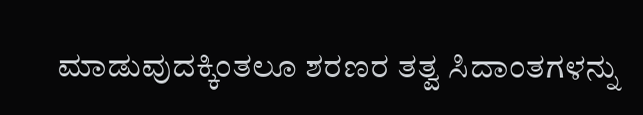ಮಾಡುವುದಕ್ಕಿಂತಲೂ ಶರಣರ ತತ್ವ ಸಿದಾಂತಗಳನ್ನು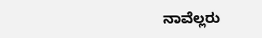ನಾವೆಲ್ಲರು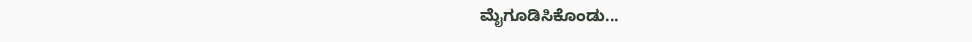ಮೈಗೂಡಿಸಿಕೊಂಡು...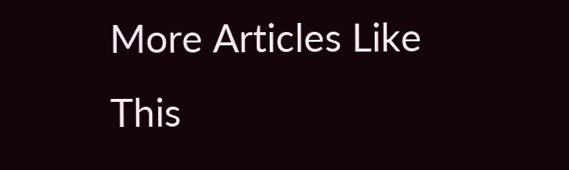More Articles Like This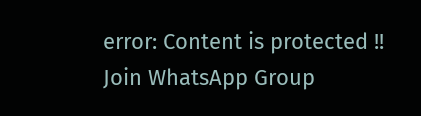error: Content is protected !!
Join WhatsApp Group